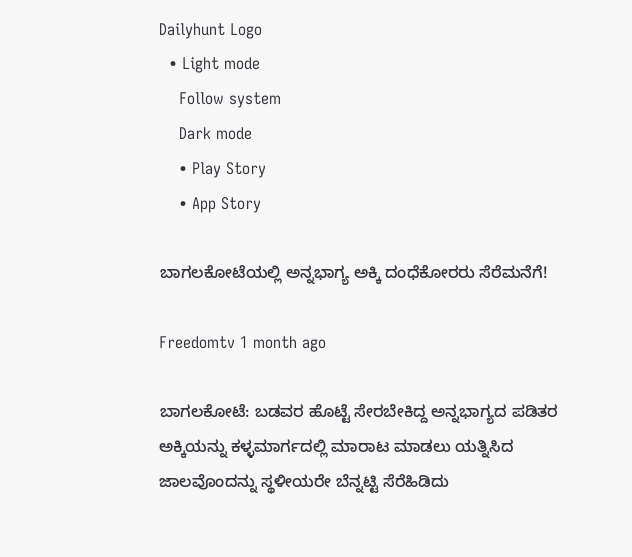Dailyhunt Logo
  • Light mode
    Follow system
    Dark mode
    • Play Story
    • App Story

ಬಾಗಲಕೋಟೆಯಲ್ಲಿ ಅನ್ನಭಾಗ್ಯ ಅಕ್ಕಿ ದಂಧೆಕೋರರು ಸೆರೆಮನೆಗೆ!

Freedomtv 1 month ago

ಬಾಗಲಕೋಟೆ: ಬಡವರ ಹೊಟ್ಟೆ ಸೇರಬೇಕಿದ್ದ ಅನ್ನಭಾಗ್ಯದ ಪಡಿತರ ಅಕ್ಕಿಯನ್ನು ಕಳ್ಳಮಾರ್ಗದಲ್ಲಿ ಮಾರಾಟ ಮಾಡಲು ಯತ್ನಿಸಿದ ಜಾಲವೊಂದನ್ನು ಸ್ಥಳೀಯರೇ ಬೆನ್ನಟ್ಟಿ ಸೆರೆಹಿಡಿದು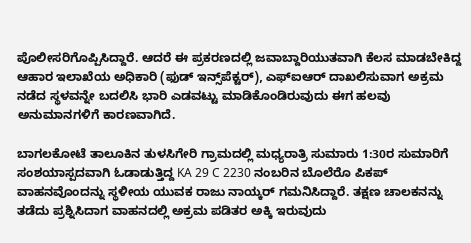ಪೊಲೀಸರಿಗೊಪ್ಪಿಸಿದ್ದಾರೆ. ಆದರೆ ಈ ಪ್ರಕರಣದಲ್ಲಿ ಜವಾಬ್ದಾರಿಯುತವಾಗಿ ಕೆಲಸ ಮಾಡಬೇಕಿದ್ದ ಆಹಾರ ಇಲಾಖೆಯ ಅಧಿಕಾರಿ (ಫುಡ್ ಇನ್ಸ್‌ಪೆಕ್ಟರ್), ಎಫ್‌ಐಆರ್ ದಾಖಲಿಸುವಾಗ ಅಕ್ರಮ ನಡೆದ ಸ್ಥಳವನ್ನೇ ಬದಲಿಸಿ ಭಾರಿ ಎಡವಟ್ಟು ಮಾಡಿಕೊಂಡಿರುವುದು ಈಗ ಹಲವು ಅನುಮಾನಗಳಿಗೆ ಕಾರಣವಾಗಿದೆ.

ಬಾಗಲಕೋಟೆ ತಾಲೂಕಿನ ತುಳಸಿಗೇರಿ ಗ್ರಾಮದಲ್ಲಿ ಮಧ್ಯರಾತ್ರಿ ಸುಮಾರು 1:30ರ ಸುಮಾರಿಗೆ ಸಂಶಯಾಸ್ಪದವಾಗಿ ಓಡಾಡುತ್ತಿದ್ದ KA 29 C 2230 ನಂಬರಿನ ಬೊಲೆರೊ ಪಿಕಪ್ ವಾಹನವೊಂದನ್ನು ಸ್ಥಳೀಯ ಯುವಕ ರಾಜು ನಾಯ್ಕರ್ ಗಮನಿಸಿದ್ದಾರೆ. ತಕ್ಷಣ ಚಾಲಕನನ್ನು ತಡೆದು ಪ್ರಶ್ನಿಸಿದಾಗ ವಾಹನದಲ್ಲಿ ಅಕ್ರಮ ಪಡಿತರ ಅಕ್ಕಿ ಇರುವುದು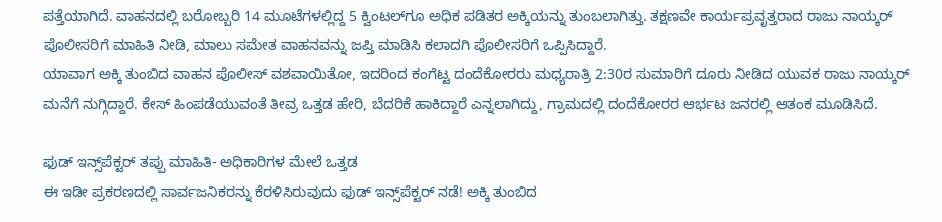ಪತ್ತೆಯಾಗಿದೆ. ವಾಹನದಲ್ಲಿ ಬರೋಬ್ಬರಿ 14 ಮೂಟೆಗಳಲ್ಲಿದ್ದ 5 ಕ್ವಿಂಟಲ್‌ಗೂ ಅಧಿಕ ಪಡಿತರ ಅಕ್ಕಿಯನ್ನು ತುಂಬಲಾಗಿತ್ತು. ತಕ್ಷಣವೇ ಕಾರ್ಯಪ್ರವೃತ್ತರಾದ ರಾಜು ನಾಯ್ಕರ್ ಪೊಲೀಸರಿಗೆ ಮಾಹಿತಿ ನೀಡಿ, ಮಾಲು ಸಮೇತ ವಾಹನವನ್ನು ಜಪ್ತಿ ಮಾಡಿಸಿ ಕಲಾದಗಿ ಪೊಲೀಸರಿಗೆ ಒಪ್ಪಿಸಿದ್ದಾರೆ.
ಯಾವಾಗ ಅಕ್ಕಿ ತುಂಬಿದ ವಾಹನ ಪೊಲೀಸ್ ವಶವಾಯಿತೋ, ಇದರಿಂದ ಕಂಗೆಟ್ಟ ದಂದೆಕೋರರು ಮಧ್ಯರಾತ್ರಿ 2:30ರ ಸುಮಾರಿಗೆ ದೂರು ನೀಡಿದ ಯುವಕ ರಾಜು ನಾಯ್ಕರ್ ಮನೆಗೆ ನುಗ್ಗಿದ್ದಾರೆ. ಕೇಸ್ ಹಿಂಪಡೆಯುವಂತೆ ತೀವ್ರ ಒತ್ತಡ ಹೇರಿ, ಬೆದರಿಕೆ ಹಾಕಿದ್ದಾರೆ ಎನ್ನಲಾಗಿದ್ದು, ಗ್ರಾಮದಲ್ಲಿ ದಂದೆಕೋರರ ಆರ್ಭಟ ಜನರಲ್ಲಿ ಆತಂಕ ಮೂಡಿಸಿದೆ.

ಫುಡ್ ಇನ್ಸ್‌ಪೆಕ್ಟರ್ ತಪ್ಪು ಮಾಹಿತಿ- ಅಧಿಕಾರಿಗಳ ಮೇಲೆ ಒತ್ತಡ
ಈ ಇಡೀ ಪ್ರಕರಣದಲ್ಲಿ ಸಾರ್ವಜನಿಕರನ್ನು ಕೆರಳಿಸಿರುವುದು ಫುಡ್ ಇನ್ಸ್‌ಪೆಕ್ಟರ್ ನಡೆ! ಅಕ್ಕಿ ತುಂಬಿದ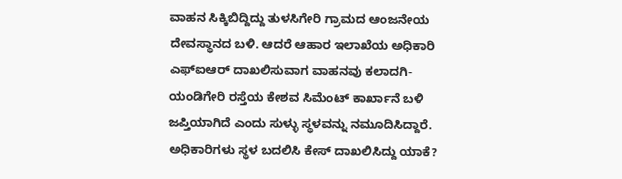ವಾಹನ ಸಿಕ್ಕಿಬಿದ್ದಿದ್ದು ತುಳಸಿಗೇರಿ ಗ್ರಾಮದ ಆಂಜನೇಯ ದೇವಸ್ಥಾನದ ಬಳಿ. ಆದರೆ ಆಹಾರ ಇಲಾಖೆಯ ಅಧಿಕಾರಿ ಎಫ್‌ಐಆರ್ ದಾಖಲಿಸುವಾಗ ವಾಹನವು ಕಲಾದಗಿ-ಯಂಡಿಗೇರಿ ರಸ್ತೆಯ ಕೇಶವ ಸಿಮೆಂಟ್ ಕಾರ್ಖಾನೆ ಬಳಿ ಜಪ್ತಿಯಾಗಿದೆ ಎಂದು ಸುಳ್ಳು ಸ್ಥಳವನ್ನು ನಮೂದಿಸಿದ್ದಾರೆ. ಅಧಿಕಾರಿಗಳು ಸ್ಥಳ ಬದಲಿಸಿ ಕೇಸ್ ದಾಖಲಿಸಿದ್ದು ಯಾಕೆ?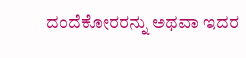ದಂದೆಕೋರರನ್ನು ಅಥವಾ ಇದರ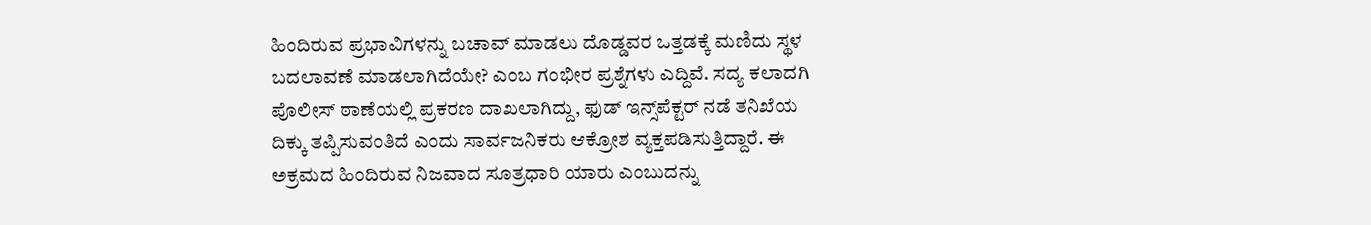ಹಿಂದಿರುವ ಪ್ರಭಾವಿಗಳನ್ನು ಬಚಾವ್ ಮಾಡಲು ದೊಡ್ಡವರ ಒತ್ತಡಕ್ಕೆ ಮಣಿದು ಸ್ಥಳ ಬದಲಾವಣೆ ಮಾಡಲಾಗಿದೆಯೇ? ಎಂಬ ಗಂಭೀರ ಪ್ರಶ್ನೆಗಳು ಎದ್ದಿವೆ. ಸದ್ಯ ಕಲಾದಗಿ ಪೊಲೀಸ್ ಠಾಣೆಯಲ್ಲಿ ಪ್ರಕರಣ ದಾಖಲಾಗಿದ್ದು, ಫುಡ್ ಇನ್ಸ್‌ಪೆಕ್ಟರ್ ನಡೆ ತನಿಖೆಯ ದಿಕ್ಕು ತಪ್ಪಿಸುವಂತಿದೆ ಎಂದು ಸಾರ್ವಜನಿಕರು ಆಕ್ರೋಶ ವ್ಯಕ್ತಪಡಿಸುತ್ತಿದ್ದಾರೆ. ಈ ಅಕ್ರಮದ ಹಿಂದಿರುವ ನಿಜವಾದ ಸೂತ್ರಧಾರಿ ಯಾರು ಎಂಬುದನ್ನು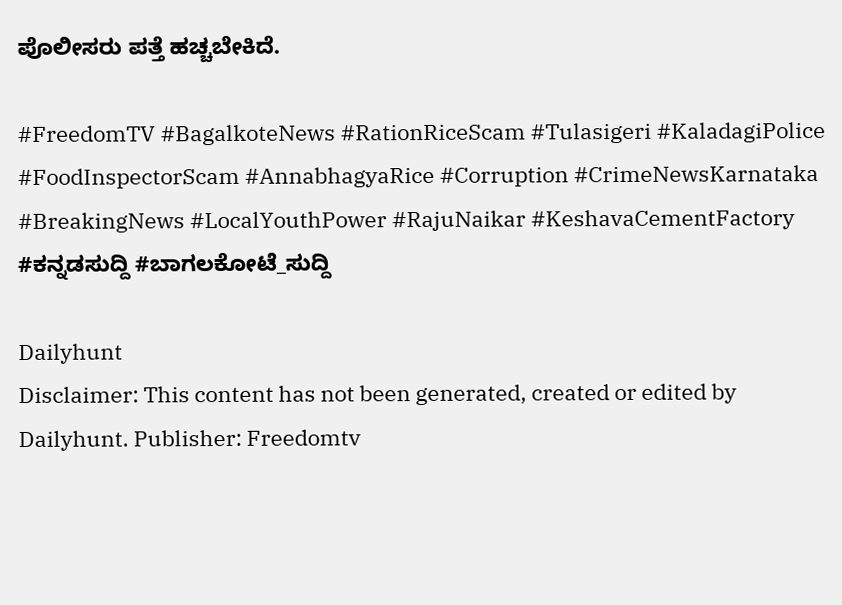ಪೊಲೀಸರು ಪತ್ತೆ ಹಚ್ಚಬೇಕಿದೆ.

#FreedomTV #BagalkoteNews #RationRiceScam #Tulasigeri #KaladagiPolice #FoodInspectorScam #AnnabhagyaRice #Corruption #CrimeNewsKarnataka #BreakingNews #LocalYouthPower #RajuNaikar #KeshavaCementFactory #ಕನ್ನಡಸುದ್ದಿ #ಬಾಗಲಕೋಟೆ_ಸುದ್ದಿ

Dailyhunt
Disclaimer: This content has not been generated, created or edited by Dailyhunt. Publisher: Freedomtv